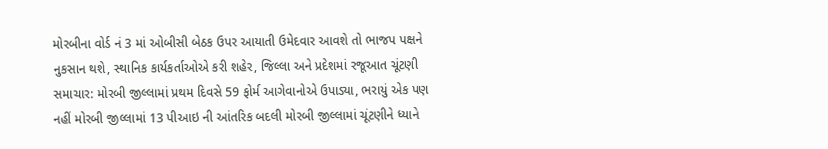મોરબીના વોર્ડ નં 3 માં ઓબીસી બેઠક ઉપર આયાતી ઉમેદવાર આવશે તો ભાજપ પક્ષને નુકસાન થશે, સ્થાનિક કાર્યકર્તાઓએ કરી શહેર, જિલ્લા અને પ્રદેશમાં રજૂઆત ચૂંટણી સમાચાર: મોરબી જીલ્લામાં પ્રથમ દિવસે 59 ફોર્મ આગેવાનોએ ઉપાડ્યા, ભરાયું એક પણ નહીં મોરબી જીલ્લામાં 13 પીઆઇ ની આંતરિક બદલી મોરબી જીલ્લામાં ચૂંટણીને ધ્યાને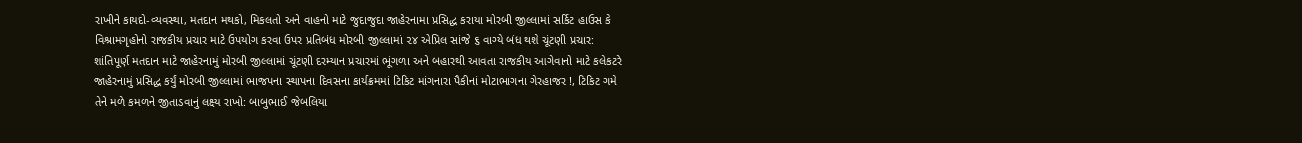રાખીને કાયદો-વ્યવસ્થા, મતદાન મથકો, મિકલતો અને વાહનો માટે જુદાજુદા જાહેરનામા પ્રસિદ્ધ કરાયા મોરબી જીલ્લામાં સર્કિટ હાઉસ કે વિશ્રામગૃહોનો રાજકીય પ્રચાર માટે ઉપયોગ કરવા ઉપર પ્રતિબંધ મોરબી જીલ્લામાં ૨૪ એપ્રિલ સાંજે ૬ વાગ્યે બંધ થશે ચૂંટણી પ્રચાર:  શાંતિપૂર્ણ મતદાન માટે જાહેરનામું મોરબી જીલ્લામાં ચૂંટણી દરમ્યાન પ્રચારમાં ભૂંગળા અને બહારથી આવતા રાજકીય આગેવાનો માટે કલેકટરે જાહેરનામું પ્રસિદ્ધ કર્યું મોરબી જીલ્લામાં ભાજપના સ્થાપના દિવસના કાર્યક્રમમાં ટિકિટ માંગનારા પૈકીનાં મોટાભાગના ગેરહાજર !, ટિકિટ ગમે તેને મળે કમળને જીતાડવાનું લક્ષ્ય રાખો: બાબુભાઈ જેબલિયા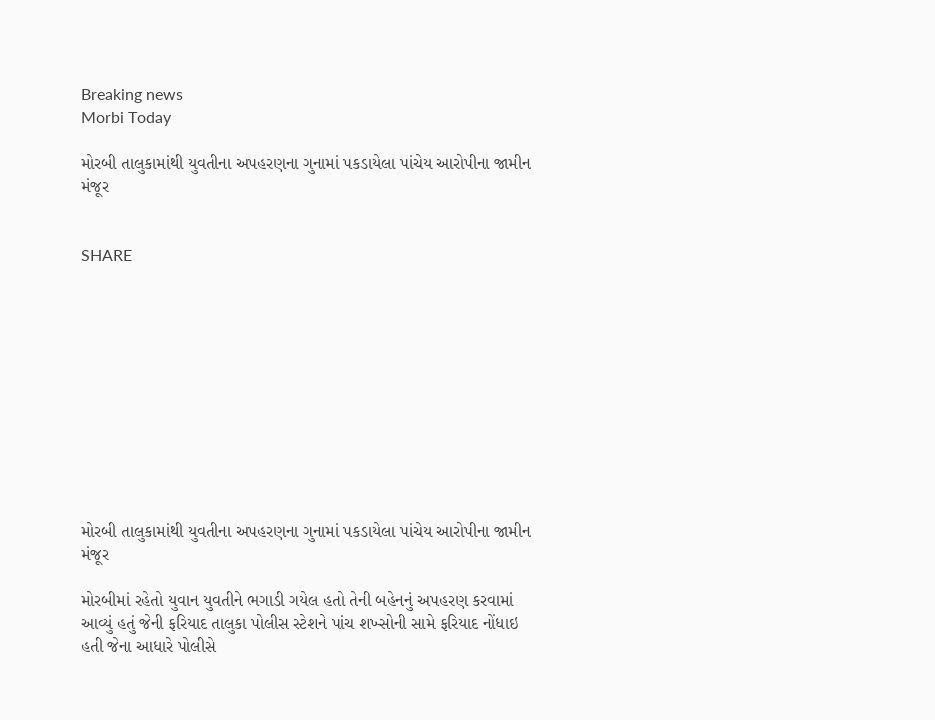Breaking news
Morbi Today

મોરબી તાલુકામાંથી યુવતીના અપહરણના ગુનામાં પકડાયેલા પાંચેય આરોપીના જામીન મંજૂર


SHARE











મોરબી તાલુકામાંથી યુવતીના અપહરણના ગુનામાં પકડાયેલા પાંચેય આરોપીના જામીન મંજૂર

મોરબીમાં રહેતો યુવાન યુવતીને ભગાડી ગયેલ હતો તેની બહેનનું અપહરણ કરવામાં આવ્યું હતું જેની ફરિયાદ તાલુકા પોલીસ સ્ટેશને પાંચ શખ્સોની સામે ફરિયાદ નોંધાઇ હતી જેના આધારે પોલીસે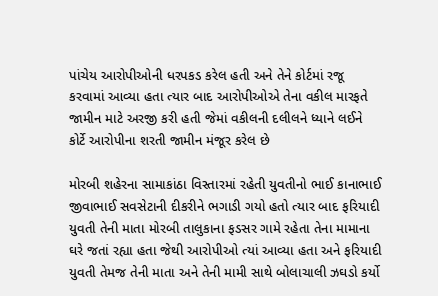પાંચેય આરોપીઓની ધરપકડ કરેલ હતી અને તેને કોર્ટમાં રજૂ કરવામાં આવ્યા હતા ત્યાર બાદ આરોપીઓએ તેના વકીલ મારફતે જામીન માટે અરજી કરી હતી જેમાં વકીલની દલીલને ધ્યાને લઈને કોર્ટે આરોપીના શરતી જામીન મંજૂર કરેલ છે

મોરબી શહેરના સામાકાંઠા વિસ્તારમાં રહેતી યુવતીનો ભાઈ કાનાભાઈ જીવાભાઈ સવસેટાની દીકરીને ભગાડી ગયો હતો ત્યાર બાદ ફરિયાદી યુવતી તેની માતા મોરબી તાલુકાના ફડસર ગામે રહેતા તેના મામાના ઘરે જતાં રહ્યા હતા જેથી આરોપીઓ ત્યાં આવ્યા હતા અને ફરિયાદી યુવતી તેમજ તેની માતા અને તેની મામી સાથે બોલાચાલી ઝઘડો કર્યો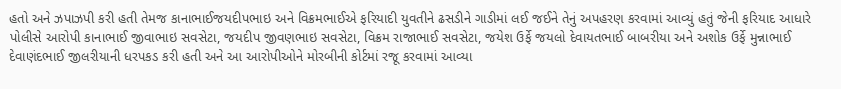હતો અને ઝપાઝપી કરી હતી તેમજ કાનાભાઈજયદીપભાઇ અને વિક્રમભાઈએ ફરિયાદી યુવતીને ઢસડીને ગાડીમાં લઈ જઈને તેનું અપહરણ કરવામાં આવ્યું હતું જેની ફરિયાદ આધારે પોલીસે આરોપી કાનાભાઈ જીવાભાઇ સવસેટા, જયદીપ જીવણભાઇ સવસેટા, વિક્રમ રાજાભાઈ સવસેટા, જયેશ ઉર્ફે જયલો દેવાયતભાઈ બાબરીયા અને અશોક ઉર્ફે મુન્નાભાઈ દેવાણંદભાઈ જીલરીયાની ધરપકડ કરી હતી અને આ આરોપીઓને મોરબીની કોર્ટમાં રજૂ કરવામાં આવ્યા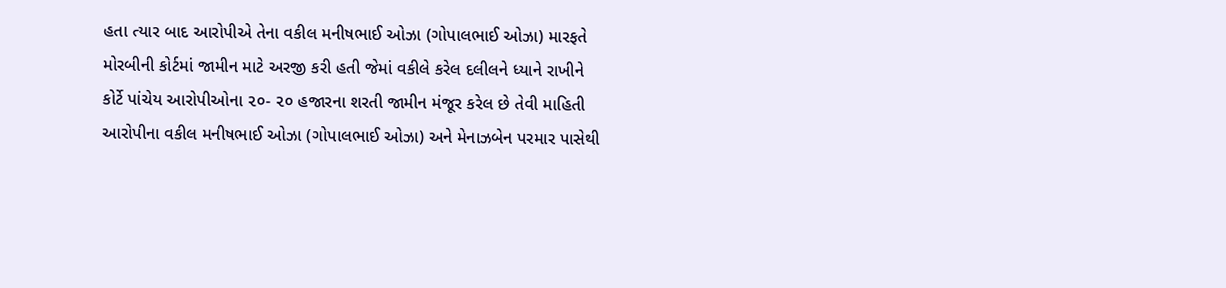હતા ત્યાર બાદ આરોપીએ તેના વકીલ મનીષભાઈ ઓઝા (ગોપાલભાઈ ઓઝા) મારફતે મોરબીની કોર્ટમાં જામીન માટે અરજી કરી હતી જેમાં વકીલે કરેલ દલીલને ધ્યાને રાખીને કોર્ટે પાંચેય આરોપીઓના ૨૦- ૨૦ હજારના શરતી જામીન મંજૂર કરેલ છે તેવી માહિતી આરોપીના વકીલ મનીષભાઈ ઓઝા (ગોપાલભાઈ ઓઝા) અને મેનાઝબેન પરમાર પાસેથી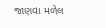જાણવા મળેલ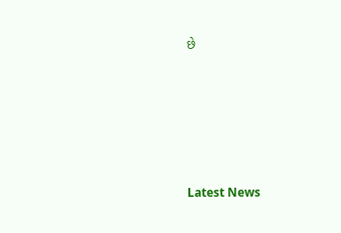છે






Latest News